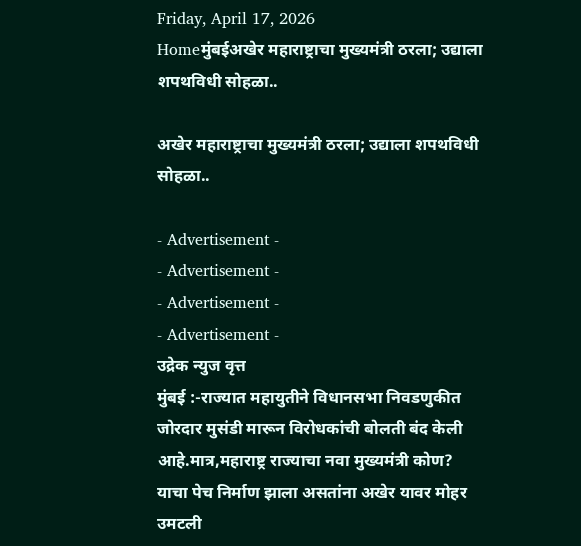Friday, April 17, 2026
Homeमुंबईअखेर महाराष्ट्राचा मुख्यमंत्री ठरला; उद्याला शपथविधी सोहळा..

अखेर महाराष्ट्राचा मुख्यमंत्री ठरला; उद्याला शपथविधी सोहळा..

- Advertisement -
- Advertisement -
- Advertisement -
- Advertisement -
उद्रेक न्युज वृत्त
मुंबई :-राज्यात महायुतीने विधानसभा निवडणुकीत जोरदार मुसंडी मारून विरोधकांची बोलती बंद केली आहे.मात्र,महाराष्ट्र राज्याचा नवा मुख्यमंत्री कोण? याचा पेच निर्माण झाला असतांना अखेर यावर मोहर उमटली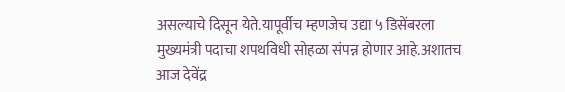असल्याचे दिसून येते.यापूर्वीच म्हणजेच उद्या ५ डिसेंबरला मुख्यमंत्री पदाचा शपथविधी सोहळा संपन्न होणार आहे.अशातच आज देवेंद्र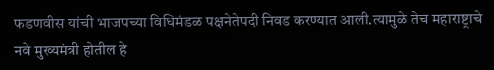फडणवीस यांची भाजपच्या विधिमंडळ पक्षनेतेपदी निवड करण्यात आली.त्यामुळे तेच महाराष्ट्राचे नवे मुख्यमंत्री होतील हे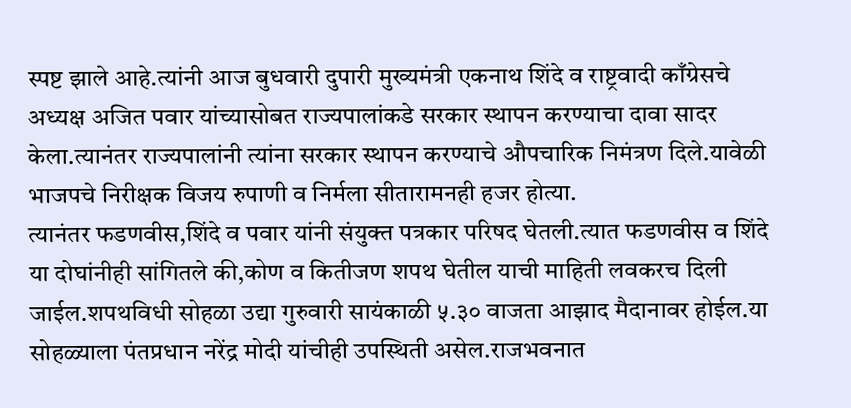स्पष्ट झाले आहे.त्यांनी आज बुधवारी दुपारी मुख्यमंत्री एकनाथ शिंदे व राष्ट्रवादी काँग्रेसचे अध्यक्ष अजित पवार यांच्यासोबत राज्यपालांकडे सरकार स्थापन करण्याचा दावा सादर केला.त्यानंतर राज्यपालांनी त्यांना सरकार स्थापन करण्याचे औपचारिक निमंत्रण दिले.यावेळी भाजपचे निरीक्षक विजय रुपाणी व निर्मला सीतारामनही हजर होत्या.
त्यानंतर फडणवीस,शिंदे व पवार यांनी संयुक्त पत्रकार परिषद घेतली.त्यात फडणवीस व शिंदे या दोघांनीही सांगितले की,कोण व कितीजण शपथ घेतील याची माहिती लवकरच दिली जाईल.शपथविधी सोहळा उद्या गुरुवारी सायंकाळी ५.३० वाजता आझाद मैदानावर होईल.या सोहळ्याला पंतप्रधान नरेंद्र मोदी यांचीही उपस्थिती असेल.राजभवनात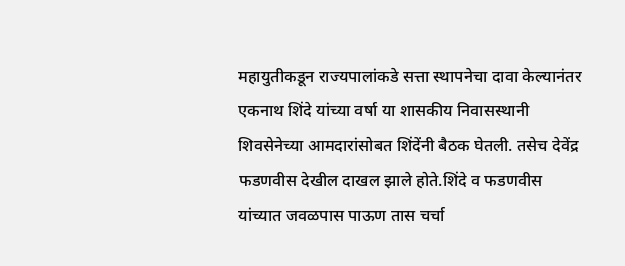महायुतीकडून राज्यपालांकडे सत्ता स्थापनेचा दावा केल्यानंतर एकनाथ शिंदे यांच्या वर्षा या शासकीय निवासस्थानी शिवसेनेच्या आमदारांसोबत शिंदेंनी बैठक घेतली. तसेच देवेंद्र फडणवीस देखील दाखल झाले होते.शिंदे व फडणवीस यांच्यात जवळपास पाऊण तास चर्चा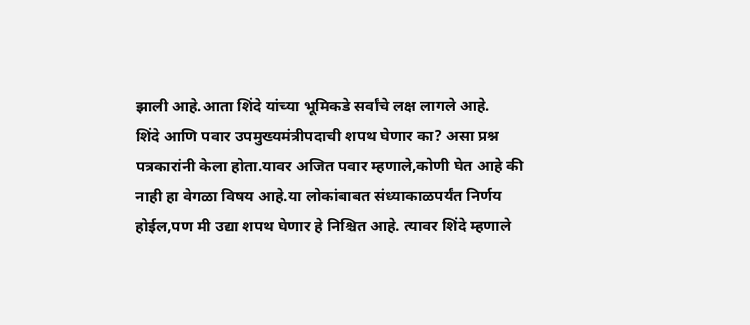झाली आहे.आता शिंदे यांच्या भूमिकडे सर्वांचे लक्ष लागले आहे.
शिंदे आणि पवार उपमुख्यमंत्रीपदाची शपथ घेणार का? असा प्रश्न पत्रकारांनी केला होता.यावर अजित पवार म्हणाले,कोणी घेत आहे की नाही हा वेगळा विषय आहे.या लोकांबाबत संध्याकाळपर्यंत निर्णय होईल,पण मी उद्या शपथ घेणार हे निश्चित आहे. त्यावर शिंदे म्हणाले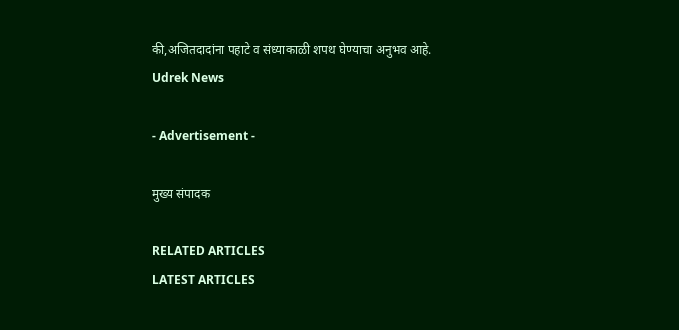की,अजितदादांना पहाटे व संध्याकाळी शपथ घेण्याचा अनुभव आहे.
Udrek News

- Advertisement -

मुख्य संपादक

RELATED ARTICLES
LATEST ARTICLES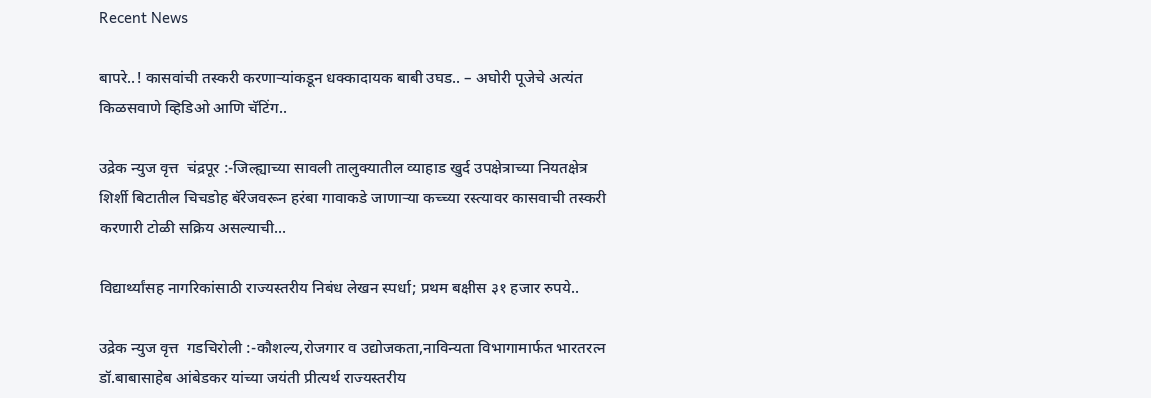Recent News

बापरे..! कासवांची तस्करी करणाऱ्यांकडून धक्कादायक बाबी उघड.. – अघोरी पूजेचे अत्यंत किळसवाणे व्हिडिओ आणि चॅटिंग..

उद्रेक न्युज वृत्त  चंद्रपूर :-जिल्ह्याच्या सावली तालुक्यातील व्याहाड खुर्द उपक्षेत्राच्या नियतक्षेत्र शिर्शी बिटातील चिचडोह बॅरेजवरून हरंबा गावाकडे जाणाऱ्या कच्च्या रस्त्यावर कासवाची तस्करी करणारी टोळी सक्रिय असल्याची...

विद्यार्थ्यांसह नागरिकांसाठी राज्यस्तरीय निबंध लेखन स्पर्धा; प्रथम बक्षीस ३१ हजार रुपये..

उद्रेक न्युज वृत्त  गडचिरोली :-कौशल्य,रोजगार व उद्योजकता,नाविन्यता विभागामार्फत भारतरत्न डॉ.बाबासाहेब आंबेडकर यांच्या जयंती प्रीत्यर्थ राज्यस्तरीय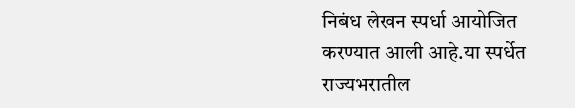निबंध लेखन स्पर्धा आयोजित करण्यात आली आहे.या स्पर्धेत राज्यभरातील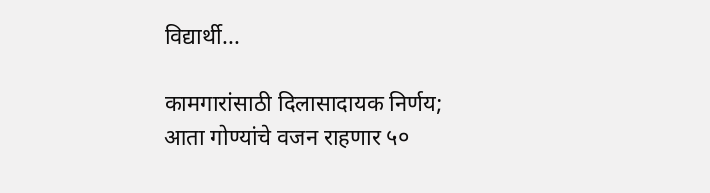विद्यार्थी...

कामगारांसाठी दिलासादायक निर्णय; आता गोण्यांचे वजन राहणार ५०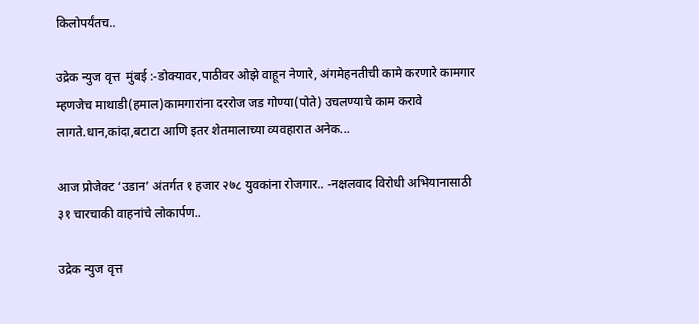किलोपर्यंतच..

उद्रेक न्युज वृत्त  मुंबई :-डोक्यावर,पाठीवर ओझे वाहून नेणारे, अंगमेहनतीची कामे करणारे कामगार म्हणजेच माथाडी(हमाल)कामगारांना दररोज जड गोण्या(पोते) उचलण्याचे काम करावे लागते.धान,कांदा,बटाटा आणि इतर शेतमालाच्या व्यवहारात अनेक...

आज प्रोजेक्ट ‘उडान’ अंतर्गत १ हजार २७८ युवकांना रोजगार.. -नक्षलवाद विरोधी अभियानासाठी ३१ चारचाकी वाहनांचे लोकार्पण..

उद्रेक न्युज वृत्त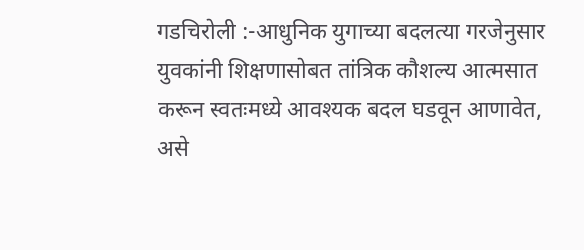गडचिरोली :-आधुनिक युगाच्या बदलत्या गरजेनुसार युवकांनी शिक्षणासोबत तांत्रिक कौशल्य आत्मसात करून स्वतःमध्ये आवश्यक बदल घडवून आणावेत, असे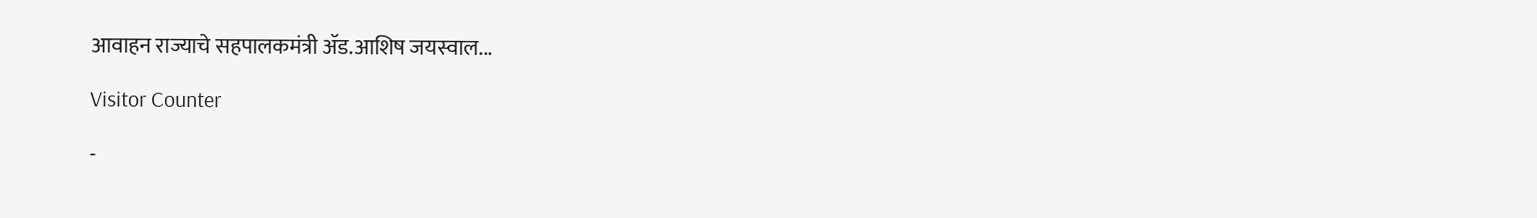आवाहन राज्याचे सहपालकमंत्री ॲड.आशिष जयस्वाल...

Visitor Counter

-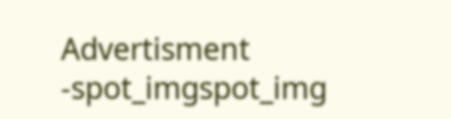Advertisment -spot_imgspot_img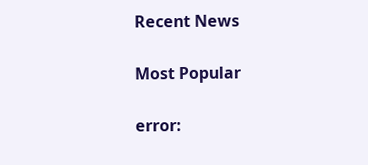Recent News

Most Popular

error: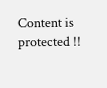Content is protected !!